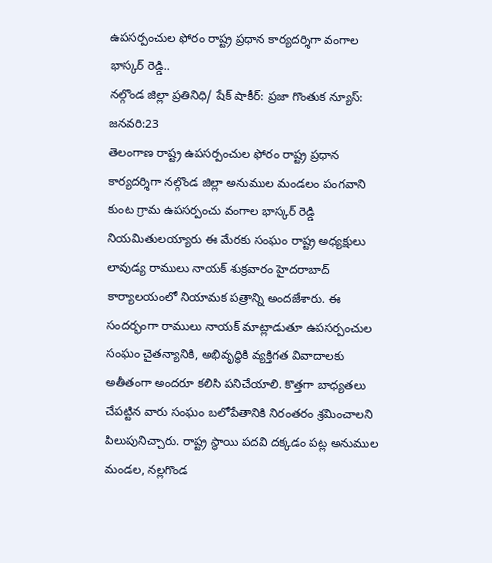ఉపసర్పంచుల ఫోరం రాష్ట్ర ప్రధాన కార్యదర్శిగా వంగాల భాస్కర్ రెడ్డి..
నల్గొండ జిల్లా ప్రతినిధి/ షేక్ షాకీర్: ప్రజా గొంతుక న్యూస్: జనవరి:23
తెలంగాణ రాష్ట్ర ఉపసర్పంచుల ఫోరం రాష్ట్ర ప్రధాన కార్యదర్శిగా నల్గొండ జిల్లా అనుముల మండలం పంగవాని కుంట గ్రామ ఉపసర్పంచు వంగాల భాస్కర్ రెడ్డి నియమితులయ్యారు ఈ మేరకు సంఘం రాష్ట్ర అధ్యక్షులు లావుడ్య రాములు నాయక్ శుక్రవారం హైదరాబాద్ కార్యాలయంలో నియామక పత్రాన్ని అందజేశారు. ఈ సందర్భంగా రాములు నాయక్ మాట్లాడుతూ ఉపసర్పంచుల సంఘం చైతన్యానికి, అభివృద్ధికి వ్యక్తిగత వివాదాలకు అతీతంగా అందరూ కలిసి పనిచేయాలి. కొత్తగా బాధ్యతలు చేపట్టిన వారు సంఘం బలోపేతానికి నిరంతరం శ్రమించాలని పిలుపునిచ్చారు. రాష్ట్ర స్థాయి పదవి దక్కడం పట్ల అనుముల మండల, నల్లగొండ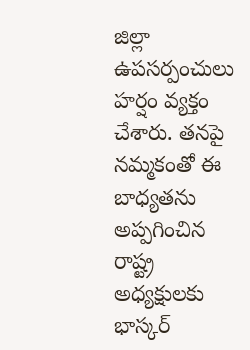జిల్లా ఉపసర్పంచులు హర్షం వ్యక్తం చేశారు. తనపై నమ్మకంతో ఈ బాధ్యతను అప్పగించిన రాష్ట్ర అధ్యక్షులకు భాస్కర్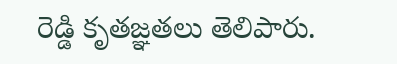రెడ్డి కృతజ్ఞతలు తెలిపారు.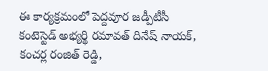ఈ కార్యక్రమంలో పెద్దవూర జడ్పీటీసీ కంటెస్టెడ్ అభ్యర్థి రమావత్ దినేష్ నాయక్, కంచర్ల రంజిత్ రెడ్డి,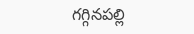గగ్గినపల్లి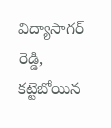విద్యాసాగర్ రెడ్డి, కట్టెబోయిన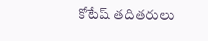కోటేష్ తదితరులు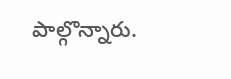పాల్గొన్నారు.